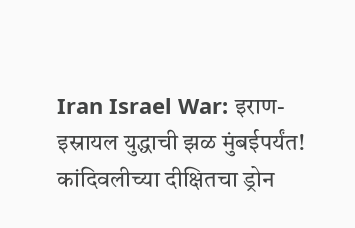Iran Israel War: इराण-इस्रायल युद्धाची झळ मुंबईपर्यंत! कांदिवलीच्या दीक्षितचा ड्रोन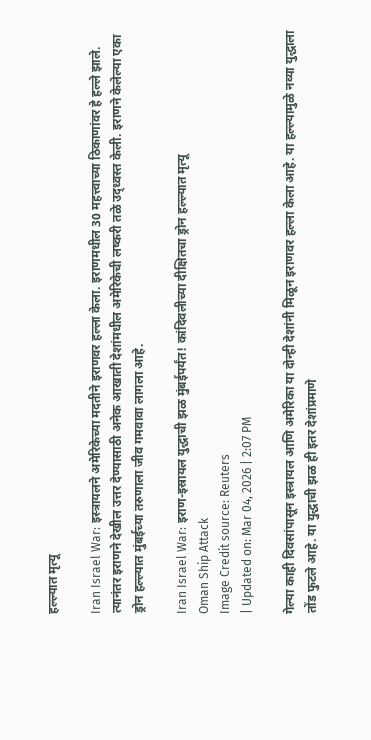हल्ल्यात मृत्यू

Iran Israel War: इस्त्रायलने अमेरिकेच्या मदतीने इराणवर हल्ला केला. इराणमधील 30 महत्त्वाच्या ठिकाणांवर हे हल्ले झाले. त्यानंतर इराणने देखील उत्तर देण्यासाठी अनेक आखाती देशांमधील अमेरिकेची लष्करी तळे उद्ध्वस्त केली. इराणने केलेल्या एका ड्रोन हल्ल्यात मुंबईच्या तरुणाला जीव गमवावा लागला आहे.

Iran Israel War: इराण-इस्रायल युद्धाची झळ मुंबईपर्यंत! कांदिवलीच्या दीक्षितचा ड्रोन हल्ल्यात मृत्यू
Oman Ship Attack
Image Credit source: Reuters
| Updated on: Mar 04, 2026 | 2:07 PM

गेल्या काही दिवसांपासून इस्त्रायल आणि अमेरिका या दोन्ही देशांनी मिळून इराणवर हल्ला केला आहे. या हल्ल्यामुळे नव्या युद्धाला तोंड फुटले आहे. या युद्धाची झळ ही इतर देशांप्रमाणे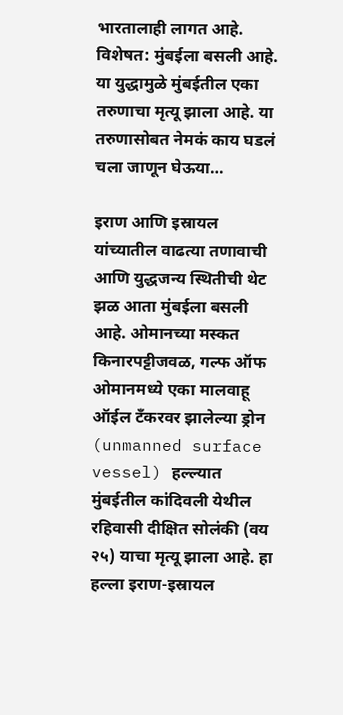भारतालाही लागत आहे. विशेषत: मुंबईला बसली आहे. या युद्धामुळे मुंबईतील एका तरुणाचा मृत्यू झाला आहे. या तरुणासोबत नेमकं काय घडलं चला जाणून घेऊया…

इराण आणि इस्रायल यांच्यातील वाढत्या तणावाची आणि युद्धजन्य स्थितीची थेट झळ आता मुंबईला बसली आहे. ओमानच्या मस्कत किनारपट्टीजवळ, गल्फ ऑफ ओमानमध्ये एका मालवाहू ऑईल टँकरवर झालेल्या ड्रोन (unmanned surface vessel) हल्ल्यात मुंबईतील कांदिवली येथील रहिवासी दीक्षित सोलंकी (वय २५) याचा मृत्यू झाला आहे. हा हल्ला इराण-इस्रायल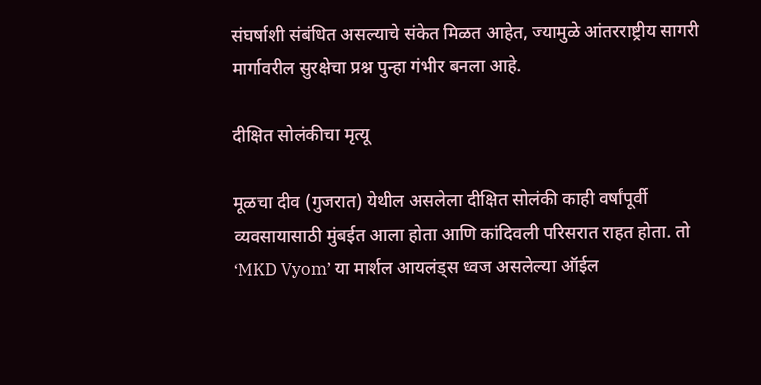संघर्षाशी संबंधित असल्याचे संकेत मिळत आहेत, ज्यामुळे आंतरराष्ट्रीय सागरी मार्गावरील सुरक्षेचा प्रश्न पुन्हा गंभीर बनला आहे.

दीक्षित सोलंकीचा मृत्यू

मूळचा दीव (गुजरात) येथील असलेला दीक्षित सोलंकी काही वर्षांपूर्वी व्यवसायासाठी मुंबईत आला होता आणि कांदिवली परिसरात राहत होता. तो ‘MKD Vyom’ या मार्शल आयलंड्स ध्वज असलेल्या ऑईल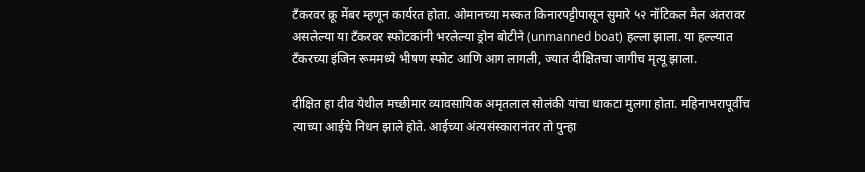टँकरवर क्रू मेंबर म्हणून कार्यरत होता. ओमानच्या मस्कत किनारपट्टीपासून सुमारे ५२ नॉटिकल मैल अंतरावर असलेल्या या टँकरवर स्फोटकांनी भरलेल्या ड्रोन बोटीने (unmanned boat) हल्ला झाला. या हल्ल्यात टँकरच्या इंजिन रूममध्ये भीषण स्फोट आणि आग लागली, ज्यात दीक्षितचा जागीच मृत्यू झाला.

दीक्षित हा दीव येथील मच्छीमार व्यावसायिक अमृतलाल सोलंकी यांचा धाकटा मुलगा होता. महिनाभरापूर्वीच त्याच्या आईचे निधन झाले होते. आईच्या अंत्यसंस्कारानंतर तो पुन्हा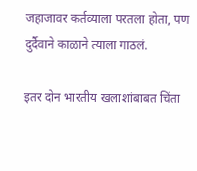जहाजावर कर्तव्याला परतला होता, पण दुर्दैवाने काळाने त्याला गाठलं.

इतर दोन भारतीय खलाशांबाबत चिंता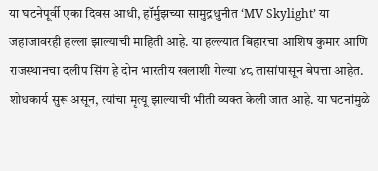या घटनेपूर्वी एका दिवस आधी, हॉर्मुझच्या सामुद्रधुनीत ‘MV Skylight’ या जहाजावरही हल्ला झाल्याची माहिती आहे. या हल्ल्यात बिहारचा आशिष कुमार आणि राजस्थानचा दलीप सिंग हे दोन भारतीय खलाशी गेल्या ४८ तासांपासून बेपत्ता आहेत. शोधकार्य सुरू असून, त्यांचा मृत्यू झाल्याची भीती व्यक्त केली जात आहे. या घटनांमुळे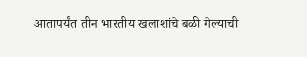आतापर्यंत तीन भारतीय खलाशांचे बळी गेल्याची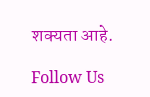शक्यता आहे.

Follow Us